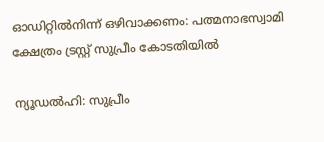ഓഡിറ്റില്‍നിന്ന് ഒഴിവാക്കണം: പത്മനാഭസ്വാമി ക്ഷേത്രം ട്രസ്റ്റ് സുപ്രീം കോടതിയില്‍

ന്യൂഡല്‍ഹി: സുപ്രീം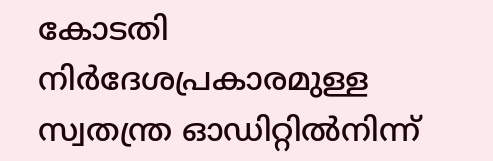കോടതി നിര്‍ദേശപ്രകാരമുള്ള സ്വതന്ത്ര ഓഡിറ്റില്‍നിന്ന്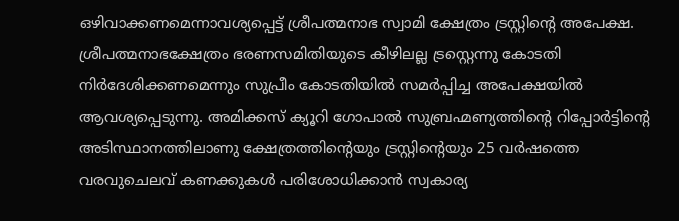ഒഴിവാക്കണമെന്നാവശ്യപ്പെട്ട് ശ്രീപത്മനാഭ സ്വാമി ക്ഷേത്രം ട്രസ്റ്റിന്റെ അപേക്ഷ. ശ്രീപത്മനാഭക്ഷേത്രം ഭരണസമിതിയുടെ കീഴിലല്ല ട്രസ്റ്റെന്നു കോടതി നിര്‍ദേശിക്കണമെന്നും സുപ്രീം കോടതിയില്‍ സമര്‍പ്പിച്ച അപേക്ഷയില്‍ ആവശ്യപ്പെടുന്നു. അമിക്കസ് ക്യൂറി ഗോപാല്‍ സുബ്രഹ്മണ്യത്തിന്റെ റിപ്പോര്‍ട്ടിന്റെ അടിസ്ഥാനത്തിലാണു ക്ഷേത്രത്തിന്റെയും ട്രസ്റ്റിന്റെയും 25 വര്‍ഷത്തെ വരവുചെലവ് കണക്കുകള്‍ പരിശോധിക്കാന്‍ സ്വകാര്യ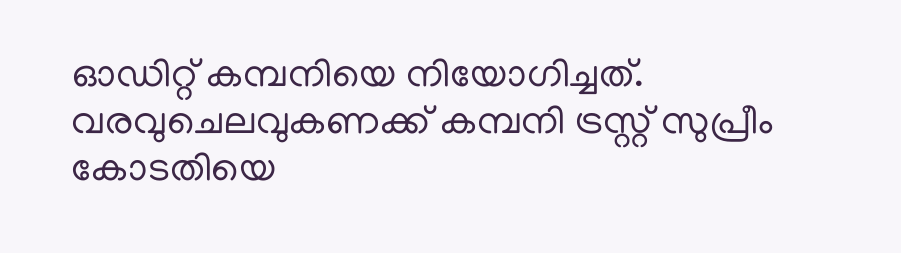ഓഡിറ്റ് കമ്പനിയെ നിയോഗിച്ചത്. വരവുചെലവുകണക്ക് കമ്പനി ട്രസ്റ്റ് സുപ്രീം കോടതിയെ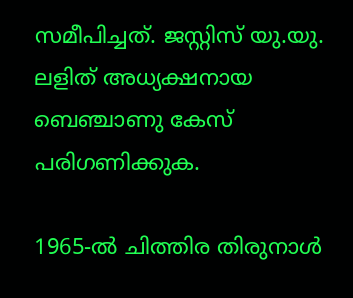സമീപിച്ചത്. ജസ്റ്റിസ് യു.യു. ലളിത് അധ്യക്ഷനായ ബെഞ്ചാണു കേസ് പരിഗണിക്കുക.

1965-ല്‍ ചിത്തിര തിരുനാള്‍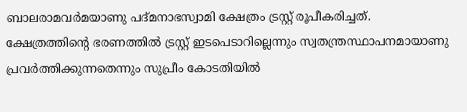ബാലരാമവര്‍മയാണു പദ്മനാഭസ്വാമി ക്ഷേത്രം ട്രസ്റ്റ് രൂപീകരിച്ചത്. ക്ഷേത്രത്തിന്റെ ഭരണത്തില്‍ ട്രസ്റ്റ് ഇടപെടാറില്ലെന്നും സ്വതന്ത്രസ്ഥാപനമായാണു പ്രവര്‍ത്തിക്കുന്നതെന്നും സുപ്രീം കോടതിയില്‍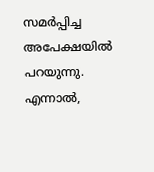സമര്‍പ്പിച്ച അപേക്ഷയില്‍ പറയുന്നു. എന്നാല്‍,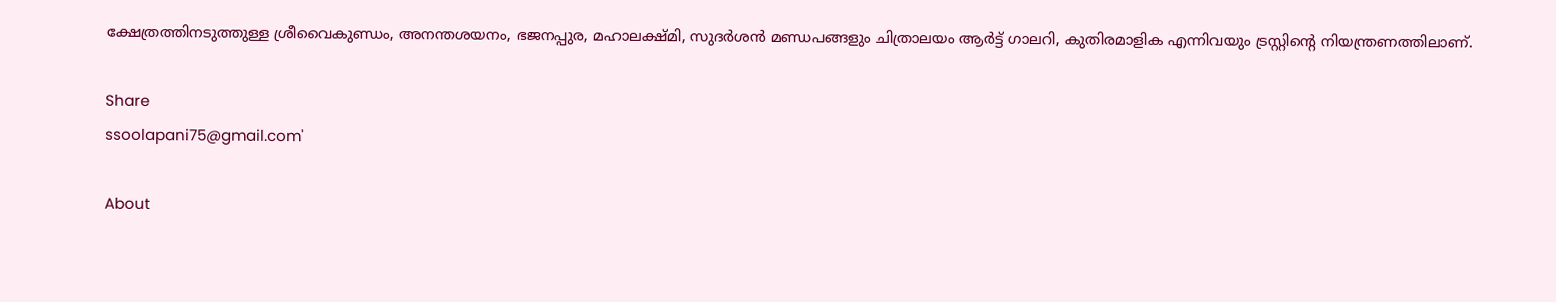ക്ഷേത്രത്തിനടുത്തുള്ള ശ്രീവൈകുണ്ഡം, അനന്തശയനം, ഭജനപ്പുര, മഹാലക്ഷ്മി, സുദര്‍ശന്‍ മണ്ഡപങ്ങളും ചിത്രാലയം ആര്‍ട്ട് ഗാലറി, കുതിരമാളിക എന്നിവയും ട്രസ്റ്റിന്റെ നിയന്ത്രണത്തിലാണ്.

Share
ssoolapani75@gmail.com'

About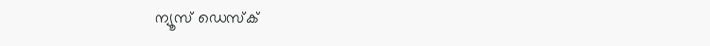ന്യൂസ് ഡെസ്ക്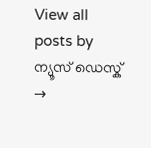View all posts by ന്യൂസ് ഡെസ്ക് →